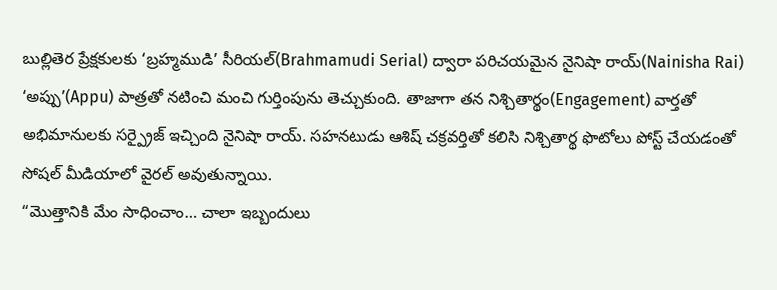బుల్లితెర ప్రేక్షకులకు ‘బ్రహ్మముడి’ సీరియల్(Brahmamudi Serial) ద్వారా పరిచయమైన నైనిషా రాయ్(Nainisha Rai) ‘అప్పు’(Appu) పాత్రతో నటించి మంచి గుర్తింపును తెచ్చుకుంది. తాజాగా తన నిశ్చితార్థం(Engagement) వార్తతో అభిమానులకు సర్ప్రైజ్ ఇచ్చింది నైనిషా రాయ్. సహనటుడు ఆశిష్ చక్రవర్తితో కలిసి నిశ్చితార్థ ఫొటోలు పోస్ట్ చేయడంతో సోషల్ మీడియాలో వైరల్ అవుతున్నాయి.
“మొత్తానికి మేం సాధించాం… చాలా ఇబ్బందులు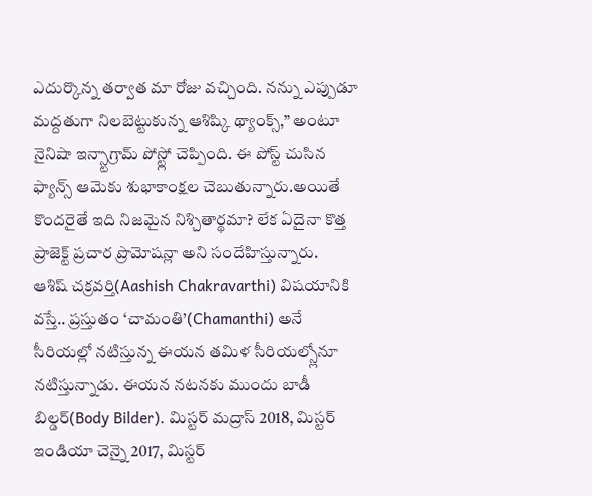ఎదుర్కొన్న తర్వాత మా రోజు వచ్చింది. నన్ను ఎప్పుడూ మద్దతుగా నిలబెట్టుకున్న ఆశిష్కి థ్యాంక్స్,” అంటూ నైనిషా ఇన్స్టాగ్రామ్ పోస్ట్లో చెప్పింది. ఈ పోస్ట్ చుసిన ఫ్యాన్స్ ఆమెకు శుభాకాంక్షల చెబుతున్నారు.అయితే కొందరైతే ఇది నిజమైన నిశ్చితార్థమా? లేక ఏదైనా కొత్త ప్రాజెక్ట్ ప్రచార ప్రొమోషన్లా అని సందేహిస్తున్నారు.
ఆశిష్ చక్రవర్తి(Aashish Chakravarthi) విషయానికి వస్తే.. ప్రస్తుతం ‘చామంతి’(Chamanthi) అనే సీరియల్లో నటిస్తున్న ఈయన తమిళ సీరియల్స్లోనూ నటిస్తున్నాడు. ఈయన నటనకు ముందు బాడీ బిల్డర్(Body Bilder). మిస్టర్ మద్రాస్ 2018, మిస్టర్ ఇండియా చెన్నై 2017, మిస్టర్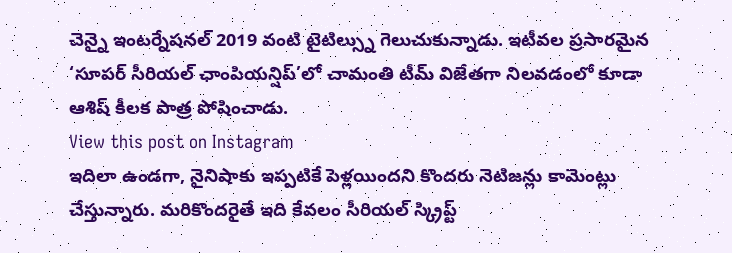చెన్నై ఇంటర్నేషనల్ 2019 వంటి టైటిల్స్ను గెలుచుకున్నాడు. ఇటీవల ప్రసారమైన ‘సూపర్ సీరియల్ ఛాంపియన్షిప్’లో చామంతి టీమ్ విజేతగా నిలవడంలో కూడా ఆశిష్ కీలక పాత్ర పోషించాడు.
View this post on Instagram
ఇదిలా ఉండగా, నైనిషాకు ఇప్పటికే పెళ్లయిందని కొందరు నెటిజన్లు కామెంట్లు చేస్తున్నారు. మరికొందరైతే ఇది కేవలం సీరియల్ స్క్రిప్ట్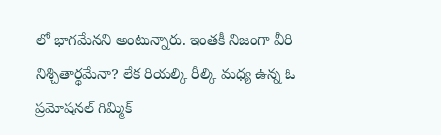లో భాగమేనని అంటున్నారు. ఇంతకీ నిజంగా వీరి నిశ్చితార్థమేనా? లేక రియల్కి రీల్కి మధ్య ఉన్న ఓ ప్రమోషనల్ గిమ్మిక్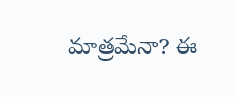మాత్రమేనా? ఈ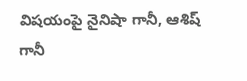విషయంపై నైనిషా గానీ, ఆశిష్ గానీ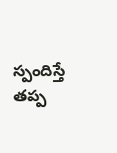స్పందిస్తే తప్ప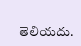తెలియదు.